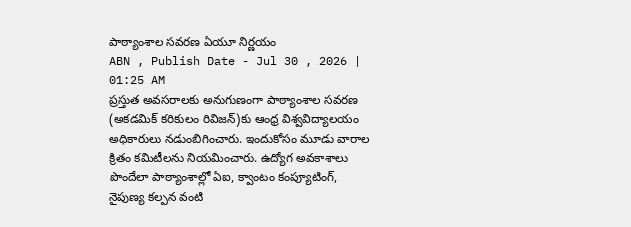పాఠ్యాంశాల సవరణ ఏయూ నిర్ణయం
ABN , Publish Date - Jul 30 , 2026 | 01:25 AM
ప్రస్తుత అవసరాలకు అనుగుణంగా పాఠ్యాంశాల సవరణ (అకడమిక్ కరికులం రివిజన్)కు ఆంధ్ర విశ్వవిద్యాలయం అధికారులు నడుంబిగించారు. ఇందుకోసం మూడు వారాల క్రితం కమిటీలను నియమించారు. ఉద్యోగ అవకాశాలు పొందేలా పాఠ్యాంశాల్లో ఏఐ, క్వాంటం కంప్యూటింగ్, నైపుణ్య కల్పన వంటి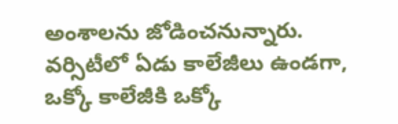అంశాలను జోడించనున్నారు. వర్సిటీలో ఏడు కాలేజీలు ఉండగా, ఒక్కో కాలేజీకి ఒక్కో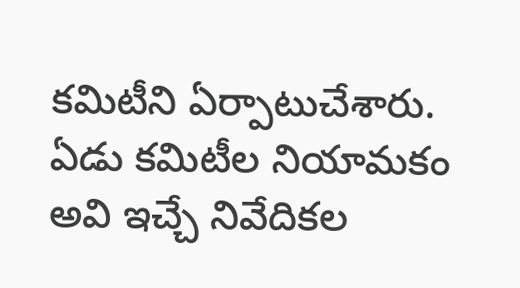కమిటీని ఏర్పాటుచేశారు.
ఏడు కమిటీల నియామకం
అవి ఇచ్చే నివేదికల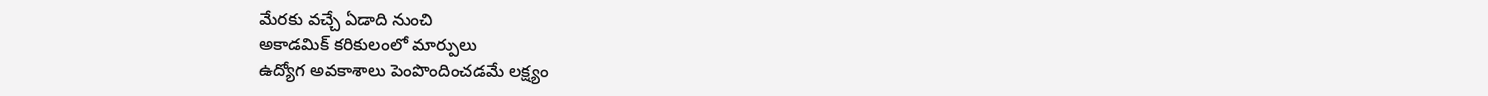మేరకు వచ్చే ఏడాది నుంచి
అకాడమిక్ కరికులంలో మార్పులు
ఉద్యోగ అవకాశాలు పెంపొందించడమే లక్ష్యం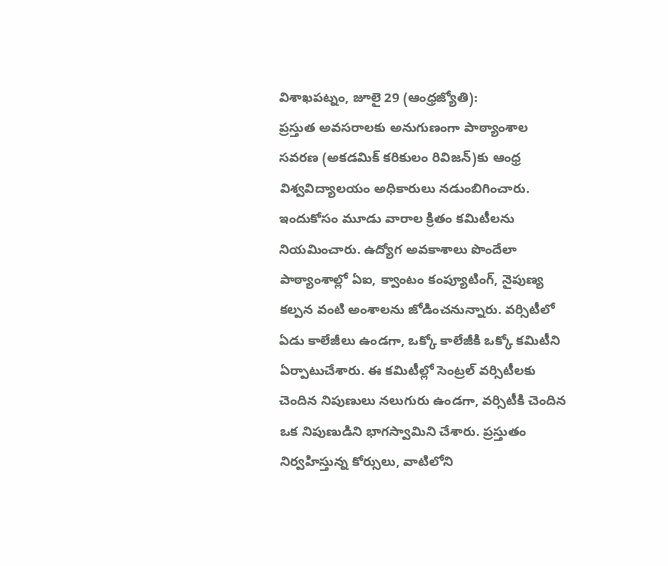విశాఖపట్నం, జూలై 29 (ఆంధ్రజ్యోతి):
ప్రస్తుత అవసరాలకు అనుగుణంగా పాఠ్యాంశాల సవరణ (అకడమిక్ కరికులం రివిజన్)కు ఆంధ్ర విశ్వవిద్యాలయం అధికారులు నడుంబిగించారు. ఇందుకోసం మూడు వారాల క్రితం కమిటీలను నియమించారు. ఉద్యోగ అవకాశాలు పొందేలా పాఠ్యాంశాల్లో ఏఐ, క్వాంటం కంప్యూటింగ్, నైపుణ్య కల్పన వంటి అంశాలను జోడించనున్నారు. వర్సిటీలో ఏడు కాలేజీలు ఉండగా, ఒక్కో కాలేజీకి ఒక్కో కమిటీని ఏర్పాటుచేశారు. ఈ కమిటీల్లో సెంట్రల్ వర్సిటీలకు చెందిన నిపుణులు నలుగురు ఉండగా, వర్సిటీకి చెందిన ఒక నిపుణుడిని భాగస్వామిని చేశారు. ప్రస్తుతం నిర్వహిస్తున్న కోర్సులు, వాటిలోని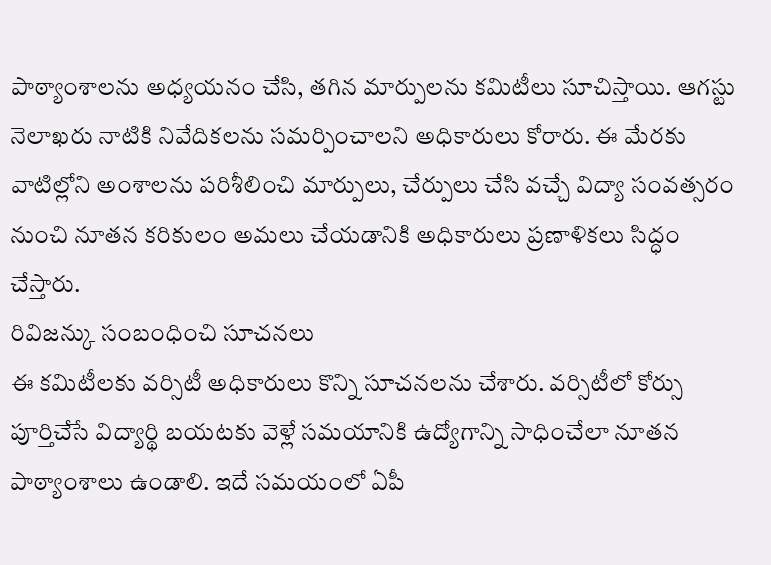పాఠ్యాంశాలను అధ్యయనం చేసి, తగిన మార్పులను కమిటీలు సూచిస్తాయి. ఆగస్టు నెలాఖరు నాటికి నివేదికలను సమర్పించాలని అధికారులు కోరారు. ఈ మేరకు వాటిల్లోని అంశాలను పరిశీలించి మార్పులు, చేర్పులు చేసి వచ్చే విద్యా సంవత్సరం నుంచి నూతన కరికులం అమలు చేయడానికి అధికారులు ప్రణాళికలు సిద్ధం చేస్తారు.
రివిజన్కు సంబంధించి సూచనలు
ఈ కమిటీలకు వర్సిటీ అధికారులు కొన్ని సూచనలను చేశారు. వర్సిటీలో కోర్సు పూర్తిచేసే విద్యార్థి బయటకు వెళ్లే సమయానికి ఉద్యోగాన్ని సాధించేలా నూతన పాఠ్యాంశాలు ఉండాలి. ఇదే సమయంలో ఏపీ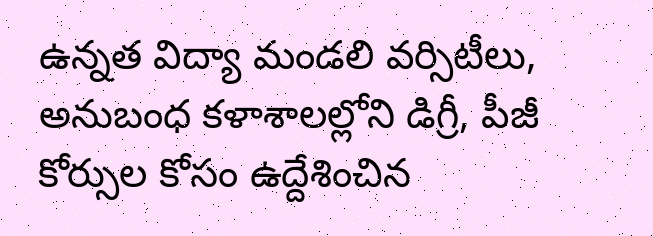ఉన్నత విద్యా మండలి వర్సిటీలు, అనుబంధ కళాశాలల్లోని డిగ్రీ, పీజీ కోర్సుల కోసం ఉద్దేశించిన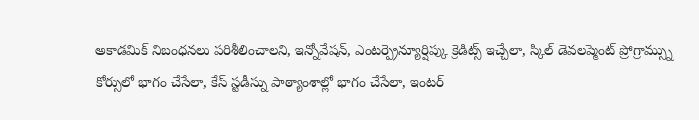అకాడమిక్ నిబంధనలు పరిశీలించాలని, ఇన్నోవేషన్, ఎంటర్ప్రెన్యూర్షిప్కు క్రెడిట్స్ ఇచ్చేలా, స్కిల్ డెవలప్మెంట్ ప్రోగ్రామ్స్ను కోర్సులో భాగం చేసేలా, కేస్ స్టడీస్ను పాఠ్యాంశాల్లో భాగం చేసేలా, ఇంటర్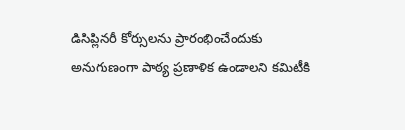డిసిప్లినరీ కోర్సులను ప్రారంభించేందుకు అనుగుణంగా పాఠ్య ప్రణాళిక ఉండాలని కమిటీకి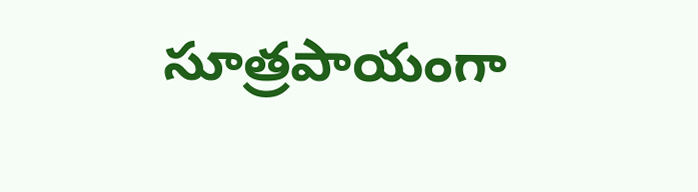సూత్రపాయంగా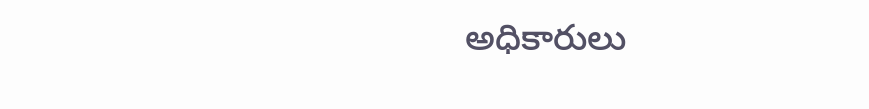అధికారులు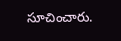సూచించారు.